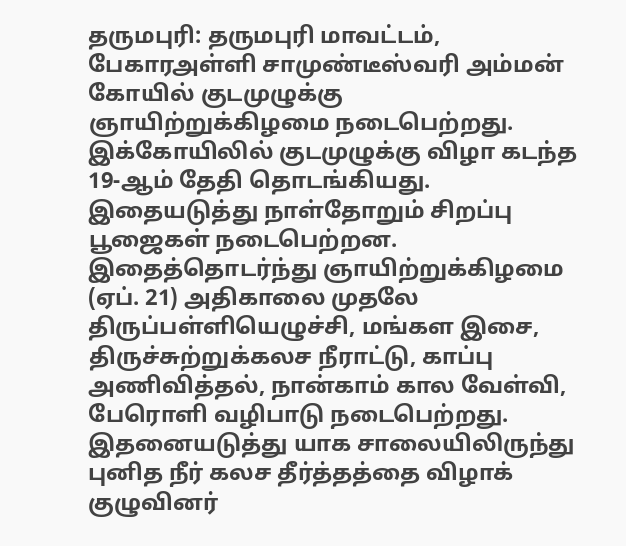தருமபுரி: தருமபுரி மாவட்டம், பேகாரஅள்ளி சாமுண்டீஸ்வரி அம்மன் கோயில் குடமுழுக்கு ஞாயிற்றுக்கிழமை நடைபெற்றது.
இக்கோயிலில் குடமுழுக்கு விழா கடந்த 19-ஆம் தேதி தொடங்கியது. இதையடுத்து நாள்தோறும் சிறப்பு பூஜைகள் நடைபெற்றன. இதைத்தொடர்ந்து ஞாயிற்றுக்கிழமை (ஏப். 21) அதிகாலை முதலே திருப்பள்ளியெழுச்சி, மங்கள இசை, திருச்சுற்றுக்கலச நீராட்டு, காப்பு அணிவித்தல், நான்காம் கால வேள்வி, பேரொளி வழிபாடு நடைபெற்றது.
இதனையடுத்து யாக சாலையிலிருந்து புனித நீர் கலச தீர்த்தத்தை விழாக் குழுவினர்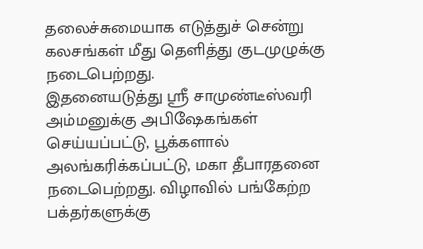தலைச்சுமையாக எடுத்துச் சென்று கலசங்கள் மீது தெளித்து குடமுழுக்கு நடைபெற்றது.
இதனையடுத்து ஸ்ரீ சாமுண்டீஸ்வரி அம்மனுக்கு அபிஷேகங்கள் செய்யப்பட்டு, பூக்களால் அலங்கரிக்கப்பட்டு, மகா தீபாரதனை நடைபெற்றது. விழாவில் பங்கேற்ற பக்தர்களுக்கு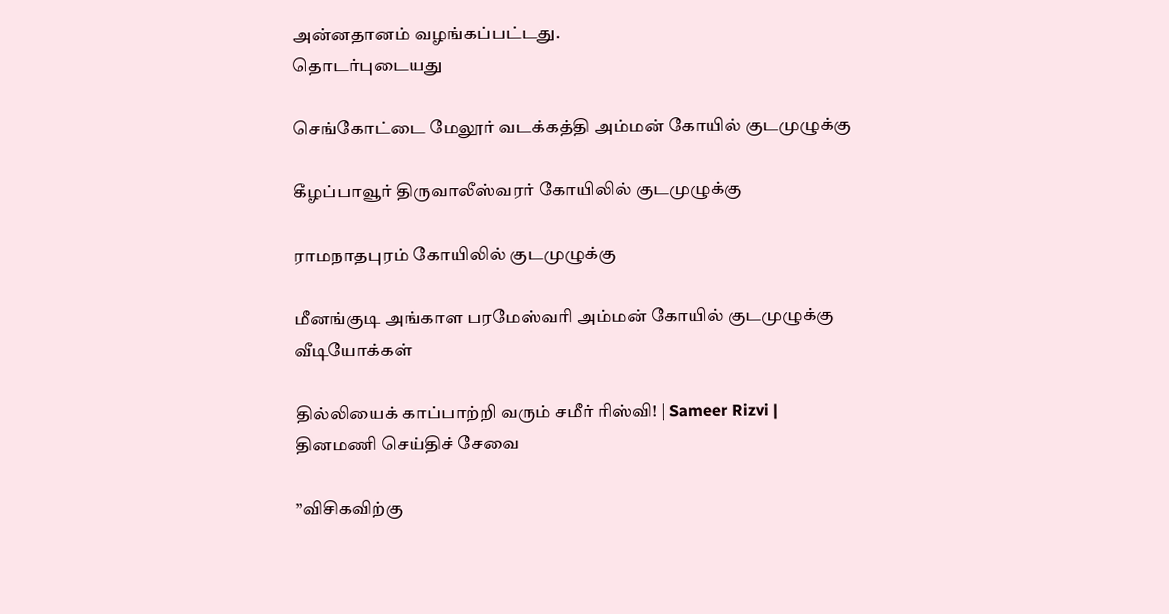அன்னதானம் வழங்கப்பட்டது.
தொடர்புடையது

செங்கோட்டை மேலூர் வடக்கத்தி அம்மன் கோயில் குடமுழுக்கு

கீழப்பாவூர் திருவாலீஸ்வரர் கோயிலில் குடமுழுக்கு

ராமநாதபுரம் கோயிலில் குடமுழுக்கு

மீனங்குடி அங்காள பரமேஸ்வரி அம்மன் கோயில் குடமுழுக்கு
வீடியோக்கள்

தில்லியைக் காப்பாற்றி வரும் சமீர் ரிஸ்வி! | Sameer Rizvi |
தினமணி செய்திச் சேவை

”விசிகவிற்கு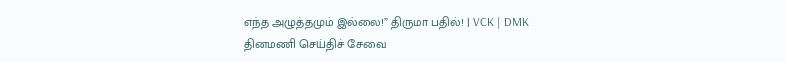எந்த அழுத்தமும் இல்லை!” திருமா பதில்! | VCK | DMK
தினமணி செய்திச் சேவை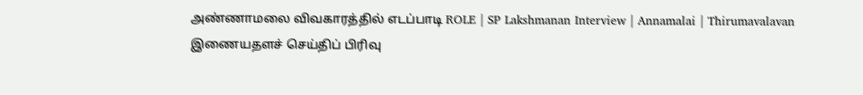அண்ணாமலை விவகாரத்தில் எடப்பாடி ROLE | SP Lakshmanan Interview | Annamalai | Thirumavalavan
இணையதளச் செய்திப் பிரிவு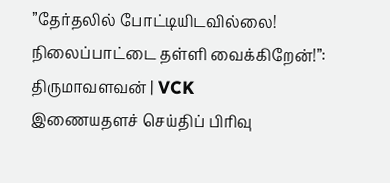”தேர்தலில் போட்டியிடவில்லை! நிலைப்பாட்டை தள்ளி வைக்கிறேன்!”: திருமாவளவன் | VCK
இணையதளச் செய்திப் பிரிவு